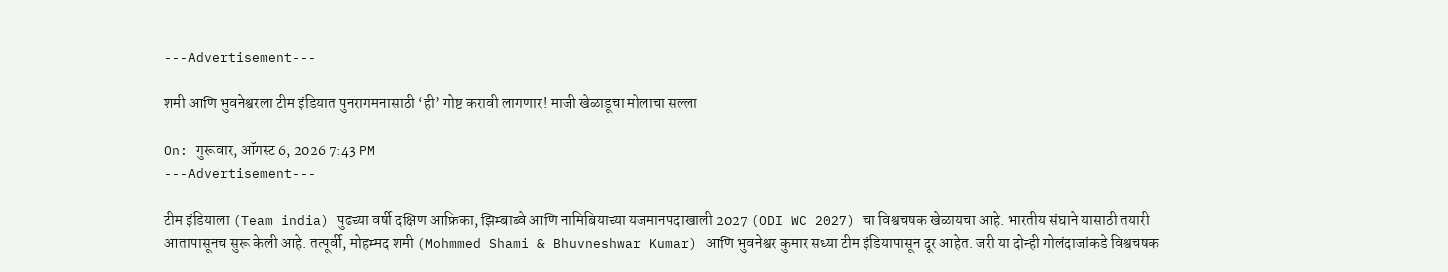---Advertisement---

शमी आणि भुवनेश्वरला टीम इंडियात पुनरागमनासाठी ‘ही’ गोष्ट करावी लागणार! माजी खेळाडूचा मोलाचा सल्ला

On: गुरूवार, ऑगस्ट 6, 2026 7:43 PM
---Advertisement---

टीम इंडियाला (Team india) पुढच्या वर्षी दक्षिण आफ्रिका, झिम्बाब्वे आणि नामिबियाच्या यजमानपदाखाली 2027 (ODI WC 2027) चा विश्वचषक खेळायचा आहे. भारतीय संघाने यासाठी तयारी आतापासूनच सुरू केली आहे. तत्पूर्वी, मोहम्मद शमी (Mohmmed Shami & Bhuvneshwar Kumar) आणि भुवनेश्वर कुमार सध्या टीम इंडियापासून दूर आहेत. जरी या दोन्ही गोलंदाजांकडे विश्वचषक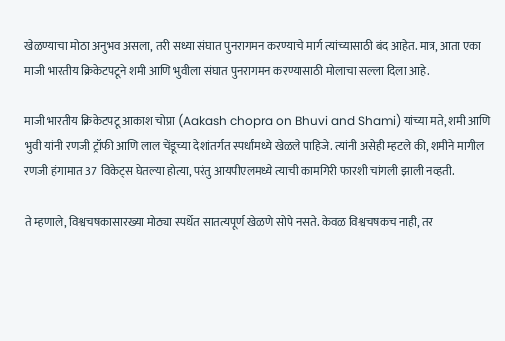खेळण्याचा मोठा अनुभव असला, तरी सध्या संघात पुनरागमन करण्याचे मार्ग त्यांच्यासाठी बंद आहेत. मात्र, आता एका माजी भारतीय क्रिकेटपटूने शमी आणि भुवीला संघात पुनरागमन करण्यासाठी मोलाचा सल्ला दिला आहे.

माजी भारतीय क्रिकेटपटू आकाश चोप्रा (Aakash chopra on Bhuvi and Shami) यांच्या मते, शमी आणि भुवी यांनी रणजी ट्रॉफी आणि लाल चेंडूच्या देशांतर्गत स्पर्धांमध्ये खेळले पाहिजे. त्यांनी असेही म्हटले की, शमीने मागील रणजी हंगामात 37 विकेट्स घेतल्या होत्या, परंतु आयपीएलमध्ये त्याची कामगिरी फारशी चांगली झाली नव्हती.

ते म्हणाले, विश्वचषकासारख्या मोठ्या स्पर्धेत सातत्यपूर्ण खेळणे सोपे नसते. केवळ विश्वचषकच नाही, तर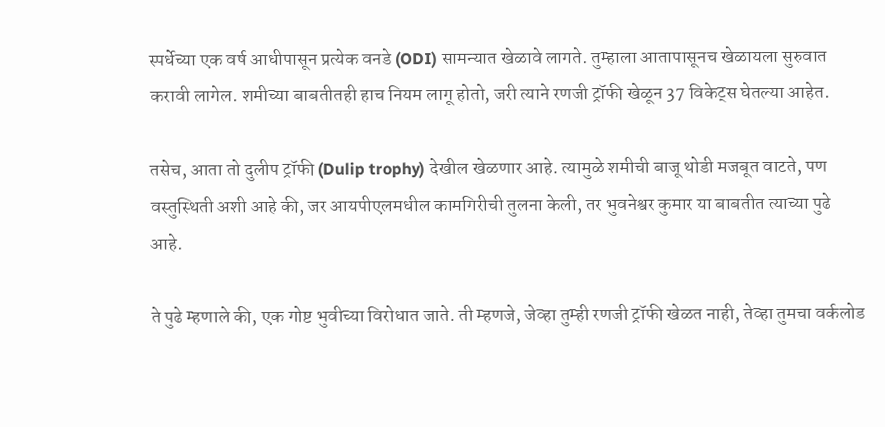स्पर्धेच्या एक वर्ष आधीपासून प्रत्येक वनडे (ODI) सामन्यात खेळावे लागते. तुम्हाला आतापासूनच खेळायला सुरुवात करावी लागेल. शमीच्या बाबतीतही हाच नियम लागू होतो, जरी त्याने रणजी ट्रॉफी खेळून 37 विकेट्स घेतल्या आहेत.

तसेच, आता तो दुलीप ट्रॉफी (Dulip trophy) देखील खेळणार आहे. त्यामुळे शमीची बाजू थोडी मजबूत वाटते, पण वस्तुस्थिती अशी आहे की, जर आयपीएलमधील कामगिरीची तुलना केली, तर भुवनेश्वर कुमार या बाबतीत त्याच्या पुढे आहे.

ते पुढे म्हणाले की, एक गोष्ट भुवीच्या विरोधात जाते. ती म्हणजे, जेव्हा तुम्ही रणजी ट्रॉफी खेळत नाही, तेव्हा तुमचा वर्कलोड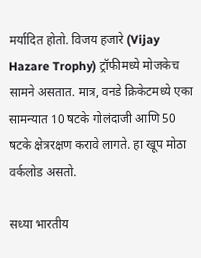मर्यादित होतो. विजय हजारे (Vijay Hazare Trophy) ट्रॉफीमध्ये मोजकेच सामने असतात. मात्र, वनडे क्रिकेटमध्ये एका सामन्यात 10 षटके गोलंदाजी आणि 50 षटके क्षेत्ररक्षण करावे लागते. हा खूप मोठा वर्कलोड असतो.

सध्या भारतीय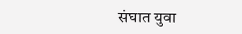संघात युवा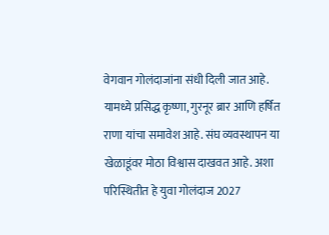वेगवान गोलंदाजांना संधी दिली जात आहे. यामध्ये प्रसिद्ध कृष्णा, गुरनूर ब्रार आणि हर्षित राणा यांचा समावेश आहे. संघ व्यवस्थापन या खेळाडूंवर मोठा विश्वास दाखवत आहे. अशा परिस्थितीत हे युवा गोलंदाज 2027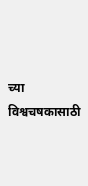च्या विश्वचषकासाठी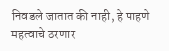निवडले जातात की नाही, हे पाहणे महत्वाचे ठरणार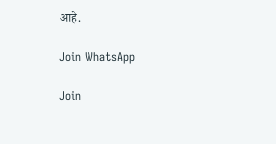आहे.

Join WhatsApp

Join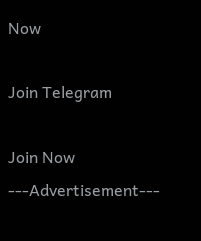Now

Join Telegram

Join Now
---Advertisement---